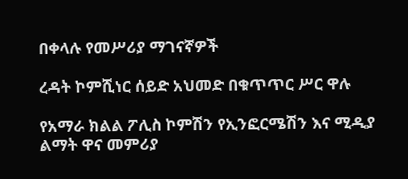በቀላሉ የመሥሪያ ማገናኛዎች

ረዳት ኮምሺነር ሰይድ አህመድ በቁጥጥር ሥር ዋሉ

የአማራ ክልል ፖሊስ ኮምሽን የኢንፎርሜሽን እና ሚዲያ ልማት ዋና መምሪያ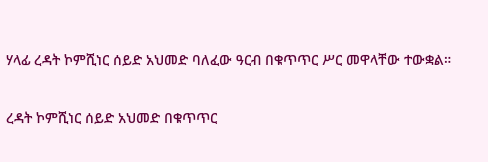ሃላፊ ረዳት ኮምሺነር ሰይድ አህመድ ባለፈው ዓርብ በቁጥጥር ሥር መዋላቸው ተውቋል።


ረዳት ኮምሺነር ሰይድ አህመድ በቁጥጥር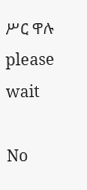ሥር ዋሉ
please wait

No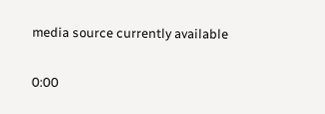media source currently available

0:00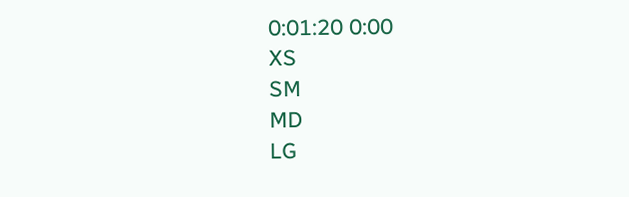0:01:20 0:00
XS
SM
MD
LG